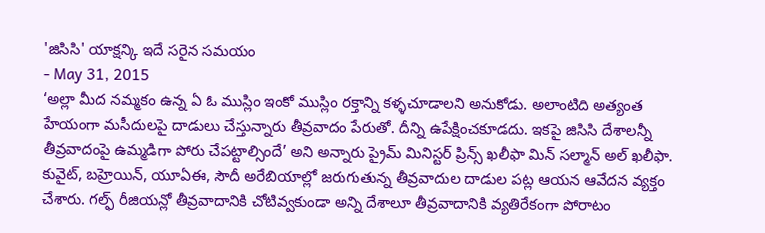'జిసిసి' యాక్షన్కి ఇదే సరైన సమయం
- May 31, 2015
‘అల్లా మీద నమ్మకం ఉన్న ఏ ఓ ముస్లిం ఇంకో ముస్లిం రక్తాన్ని కళ్ళచూడాలని అనుకోడు. అలాంటిది అత్యంత హేయంగా మసీదులపై దాడులు చేస్తున్నారు తీవ్రవాదం పేరుతో. దీన్ని ఉపేక్షించకూడదు. ఇకపై జిసిసి దేశాలన్నీ తీవ్రవాదంపై ఉమ్మడిగా పోరు చేపట్టాల్సిందే’ అని అన్నారు ప్రైమ్ మినిస్టర్ ప్రిన్స్ ఖలీఫా మిన్ సల్మాన్ అల్ ఖలీఫా. కువైట్, బహ్రెయిన్, యూఏఈ, సౌదీ అరేబియాల్లో జరుగుతున్న తీవ్రవాదుల దాడుల పట్ల ఆయన ఆవేదన వ్యక్తం చేశారు. గల్ఫ్ రీజియన్లో తీవ్రవాదానికి చోటివ్వకుండా అన్ని దేశాలూ తీవ్రవాదానికి వ్యతిరేకంగా పోరాటం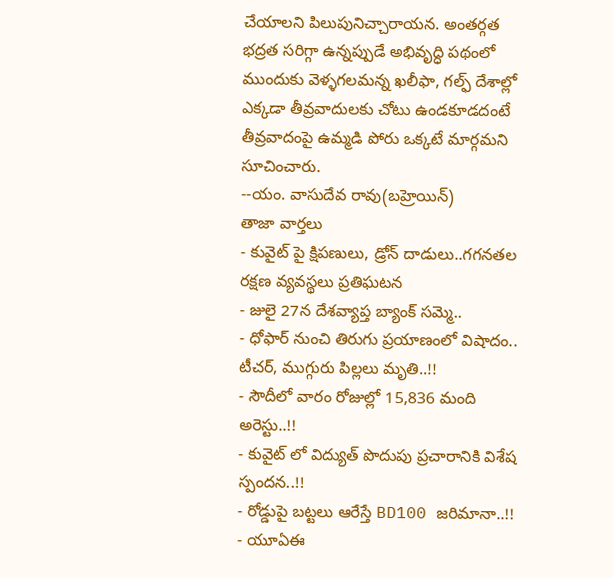చేయాలని పిలుపునిచ్చారాయన. అంతర్గత భద్రత సరిగ్గా ఉన్నప్పుడే అభివృద్ధి పథంలో ముందుకు వెళ్ళగలమన్న ఖలీఫా, గల్ఫ్ దేశాల్లో ఎక్కడా తీవ్రవాదులకు చోటు ఉండకూడదంటే తీవ్రవాదంపై ఉమ్మడి పోరు ఒక్కటే మార్గమని సూచించారు.
--యం. వాసుదేవ రావు(బహ్రెయిన్)
తాజా వార్తలు
- కువైట్ పై క్షిపణులు, డ్రోన్ దాడులు..గగనతల రక్షణ వ్యవస్థలు ప్రతిఘటన
- జులై 27న దేశవ్యాప్త బ్యాంక్ సమ్మె..
- ధోఫార్ నుంచి తిరుగు ప్రయాణంలో విషాదం.. టీచర్, ముగ్గురు పిల్లలు మృతి..!!
- సౌదీలో వారం రోజుల్లో 15,836 మంది అరెస్టు..!!
- కువైట్ లో విద్యుత్ పొదుపు ప్రచారానికి విశేష స్పందన..!!
- రోడ్డుపై బట్టలు ఆరేస్తే BD100 జరిమానా..!!
- యూఏఈ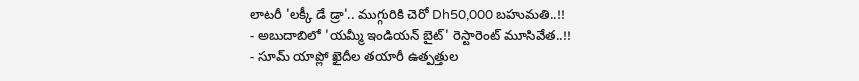లాటరీ 'లక్కీ డే డ్రా'.. ముగ్గురికి చెరో Dh50,000 బహుమతి..!!
- అబుదాబిలో 'యమ్మీ ఇండియన్ బైట్' రెస్టారెంట్ మూసివేత..!!
- సూమ్ యాప్లో ఖైదీల తయారీ ఉత్పత్తుల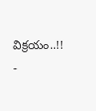విక్రయం..!!
-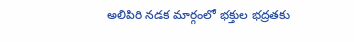అలిపిరి నడక మార్గంలో భక్తుల భద్రతకు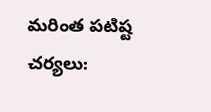మరింత పటిష్ట చర్యలు: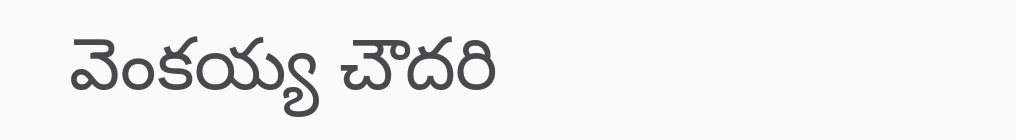వెంకయ్య చౌదరి